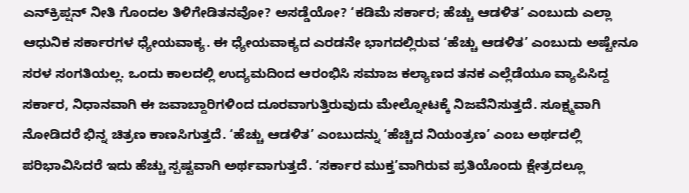ಎನ್‌ಕ್ರಿಪ್ಷನ್‌ ನೀತಿ ಗೊಂದಲ ತಿಳಿಗೇಡಿತನವೋ? ಅಸಡ್ಡೆಯೋ? ‘ಕಡಿಮೆ ಸರ್ಕಾರ; ಹೆಚ್ಚು ಆಡಳಿತ’ ಎಂಬುದು ಎಲ್ಲಾ ಆಧುನಿಕ ಸರ್ಕಾರಗಳ ಧ್ಯೇಯವಾಕ್ಯ. ಈ ಧ್ಯೇಯವಾಕ್ಯದ ಎರಡನೇ ಭಾಗದಲ್ಲಿರುವ ‘ಹೆಚ್ಚು ಆಡಳಿತ’ ಎಂಬುದು ಅಷ್ಟೇನೂ ಸರಳ ಸಂಗತಿಯಲ್ಲ. ಒಂದು ಕಾಲದಲ್ಲಿ ಉದ್ಯಮದಿಂದ ಆರಂಭಿಸಿ ಸಮಾಜ ಕಲ್ಯಾಣದ ತನಕ ಎಲ್ಲೆಡೆಯೂ ವ್ಯಾಪಿಸಿದ್ದ ಸರ್ಕಾರ, ನಿಧಾನವಾಗಿ ಈ ಜವಾಬ್ದಾರಿಗಳಿಂದ ದೂರವಾಗುತ್ತಿರುವುದು ಮೇಲ್ನೋಟಕ್ಕೆ ನಿಜವೆನಿಸುತ್ತದೆ. ಸೂಕ್ಷ್ಮವಾಗಿ ನೋಡಿದರೆ ಭಿನ್ನ ಚಿತ್ರಣ ಕಾಣಸಿಗುತ್ತದೆ. ‘ಹೆಚ್ಚು ಆಡಳಿತ’ ಎಂಬುದನ್ನು ‘ಹೆಚ್ಚಿದ ನಿಯಂತ್ರಣ’ ಎಂಬ ಅರ್ಥದಲ್ಲಿ ಪರಿಭಾವಿಸಿದರೆ ಇದು ಹೆಚ್ಚು ಸ್ಪಷ್ಟವಾಗಿ ಅರ್ಥವಾಗುತ್ತದೆ. ‘ಸರ್ಕಾರ ಮುಕ್ತ’ವಾಗಿರುವ ಪ್ರತಿಯೊಂದು ಕ್ಷೇತ್ರದಲ್ಲೂ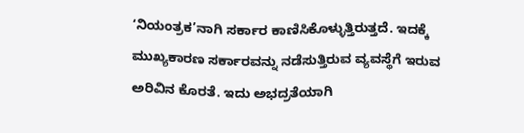‘ನಿಯಂತ್ರಕ’ನಾಗಿ ಸರ್ಕಾರ ಕಾಣಿಸಿಕೊಳ್ಳುತ್ತಿರುತ್ತದೆ. ಇದಕ್ಕೆ ಮುಖ್ಯಕಾರಣ ಸರ್ಕಾರವನ್ನು ನಡೆಸುತ್ತಿರುವ ವ್ಯವಸ್ಥೆಗೆ ಇರುವ ಅರಿವಿನ ಕೊರತೆ. ಇದು ಅಭದ್ರತೆಯಾಗಿ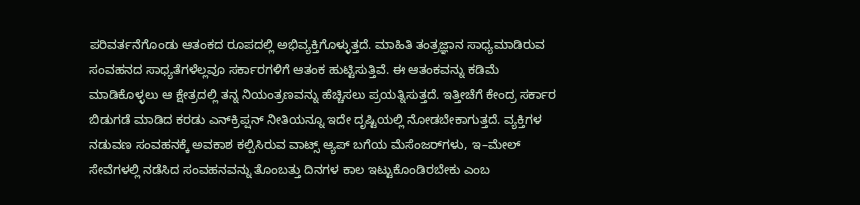ಪರಿವರ್ತನೆಗೊಂಡು ಆತಂಕದ ರೂಪದಲ್ಲಿ ಅಭಿವ್ಯಕ್ತಿಗೊಳ್ಳುತ್ತದೆ. ಮಾಹಿತಿ ತಂತ್ರಜ್ಞಾನ ಸಾಧ್ಯಮಾಡಿರುವ ಸಂವಹನದ ಸಾಧ್ಯತೆಗಳೆಲ್ಲವೂ ಸರ್ಕಾರಗಳಿಗೆ ಆತಂಕ ಹುಟ್ಟಿಸುತ್ತಿವೆ. ಈ ಆತಂಕವನ್ನು ಕಡಿಮೆ ಮಾಡಿಕೊಳ್ಳಲು ಆ ಕ್ಷೇತ್ರದಲ್ಲಿ ತನ್ನ ನಿಯಂತ್ರಣವನ್ನು ಹೆಚ್ಚಿಸಲು ಪ್ರಯತ್ನಿಸುತ್ತದೆ. ಇತ್ತೀಚೆಗೆ ಕೇಂದ್ರ ಸರ್ಕಾರ ಬಿಡುಗಡೆ ಮಾಡಿದ ಕರಡು ಎನ್‌ಕ್ರಿಪ್ಷನ್‌ ನೀತಿಯನ್ನೂ ಇದೇ ದೃಷ್ಟಿಯಲ್ಲಿ ನೋಡಬೇಕಾಗುತ್ತದೆ. ವ್ಯಕ್ತಿಗಳ ನಡುವಣ ಸಂವಹನಕ್ಕೆ ಅವಕಾಶ ಕಲ್ಪಿಸಿರುವ ವಾಟ್ಸ್ ಆ್ಯಪ್ ಬಗೆಯ ಮೆಸೆಂಜರ್‌ಗಳು, ಇ–ಮೇಲ್‌ ಸೇವೆಗಳಲ್ಲಿ ನಡೆಸಿದ ಸಂವಹನವನ್ನು ತೊಂಬತ್ತು ದಿನಗಳ ಕಾಲ ಇಟ್ಟುಕೊಂಡಿರಬೇಕು ಎಂಬ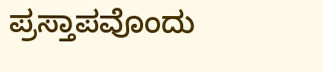ಪ್ರಸ್ತಾಪವೊಂದು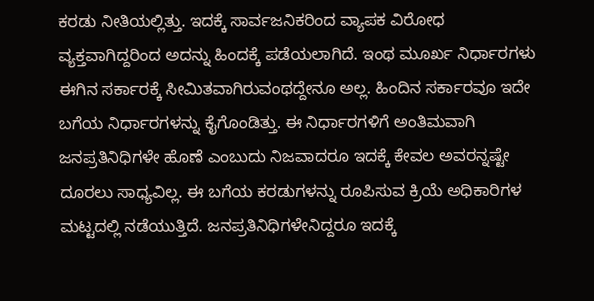ಕರಡು ನೀತಿಯಲ್ಲಿತ್ತು. ಇದಕ್ಕೆ ಸಾರ್ವಜನಿಕರಿಂದ ವ್ಯಾಪಕ ವಿರೋಧ ವ್ಯಕ್ತವಾಗಿದ್ದರಿಂದ ಅದನ್ನು ಹಿಂದಕ್ಕೆ ಪಡೆಯಲಾಗಿದೆ. ಇಂಥ ಮೂರ್ಖ ನಿರ್ಧಾರಗಳು ಈಗಿನ ಸರ್ಕಾರಕ್ಕೆ ಸೀಮಿತವಾಗಿರುವಂಥದ್ದೇನೂ ಅಲ್ಲ. ಹಿಂದಿನ ಸರ್ಕಾರವೂ ಇದೇ ಬಗೆಯ ನಿರ್ಧಾರಗಳನ್ನು ಕೈಗೊಂಡಿತ್ತು. ಈ ನಿರ್ಧಾರಗಳಿಗೆ ಅಂತಿಮವಾಗಿ ಜನಪ್ರತಿನಿಧಿಗಳೇ ಹೊಣೆ ಎಂಬುದು ನಿಜವಾದರೂ ಇದಕ್ಕೆ ಕೇವಲ ಅವರನ್ನಷ್ಟೇ ದೂರಲು ಸಾಧ್ಯವಿಲ್ಲ. ಈ ಬಗೆಯ ಕರಡುಗಳನ್ನು ರೂಪಿಸುವ ಕ್ರಿಯೆ ಅಧಿಕಾರಿಗಳ ಮಟ್ಟದಲ್ಲಿ ನಡೆಯುತ್ತಿದೆ. ಜನಪ್ರತಿನಿಧಿಗಳೇನಿದ್ದರೂ ಇದಕ್ಕೆ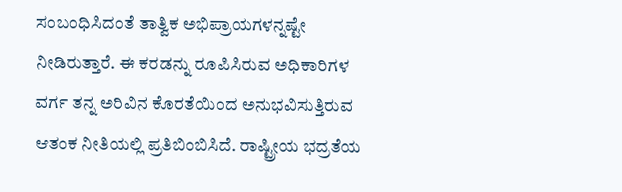ಸಂಬಂಧಿಸಿದಂತೆ ತಾತ್ವಿಕ ಅಭಿಪ್ರಾಯಗಳನ್ನಷ್ಟೇ ನೀಡಿರುತ್ತಾರೆ. ಈ ಕರಡನ್ನು ರೂಪಿಸಿರುವ ಅಧಿಕಾರಿಗಳ ವರ್ಗ ತನ್ನ ಅರಿವಿನ ಕೊರತೆಯಿಂದ ಅನುಭವಿಸುತ್ತಿರುವ ಆತಂಕ ನೀತಿಯಲ್ಲಿ ಪ್ರತಿಬಿಂಬಿಸಿದೆ. ರಾಷ್ಟ್ರೀಯ ಭದ್ರತೆಯ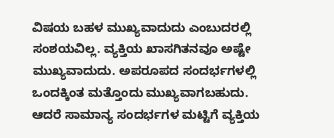ವಿಷಯ ಬಹಳ ಮುಖ್ಯವಾದುದು ಎಂಬುದರಲ್ಲಿ ಸಂಶಯವಿಲ್ಲ. ವ್ಯಕ್ತಿಯ ಖಾಸಗಿತನವೂ ಅಷ್ಟೇ ಮುಖ್ಯವಾದುದು. ಅಪರೂಪದ ಸಂದರ್ಭಗಳಲ್ಲಿ ಒಂದಕ್ಕಿಂತ ಮತ್ತೊಂದು ಮುಖ್ಯವಾಗಬಹುದು. ಆದರೆ ಸಾಮಾನ್ಯ ಸಂದರ್ಭಗಳ ಮಟ್ಟಿಗೆ ವ್ಯಕ್ತಿಯ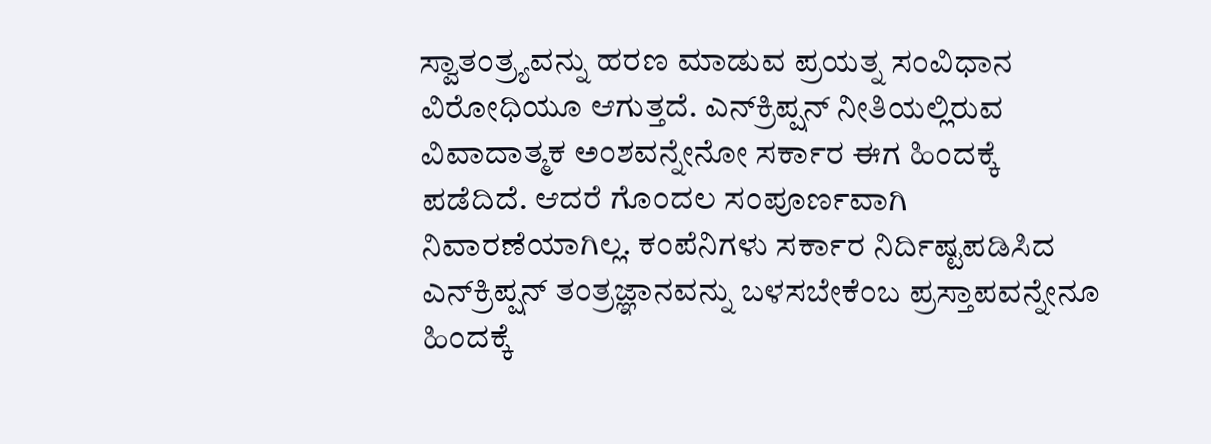ಸ್ವಾತಂತ್ರ್ಯವನ್ನು ಹರಣ ಮಾಡುವ ಪ್ರಯತ್ನ ಸಂವಿಧಾನ ವಿರೋಧಿಯೂ ಆಗುತ್ತದೆ. ಎನ್‌ಕ್ರಿಪ್ಷನ್‌ ನೀತಿಯಲ್ಲಿರುವ ವಿವಾದಾತ್ಮಕ ಅಂಶವನ್ನೇನೋ ಸರ್ಕಾರ ಈಗ ಹಿಂದಕ್ಕೆ ಪಡೆದಿದೆ. ಆದರೆ ಗೊಂದಲ ಸಂಪೂರ್ಣವಾಗಿ ನಿವಾರಣೆಯಾಗಿಲ್ಲ. ಕಂಪೆನಿಗಳು ಸರ್ಕಾರ ನಿರ್ದಿಷ್ಟಪಡಿಸಿದ ಎನ್‌ಕ್ರಿಪ್ಷನ್‌ ತಂತ್ರಜ್ಞಾನವನ್ನು ಬಳಸಬೇಕೆಂಬ ಪ್ರಸ್ತಾಪವನ್ನೇನೂ ಹಿಂದಕ್ಕೆ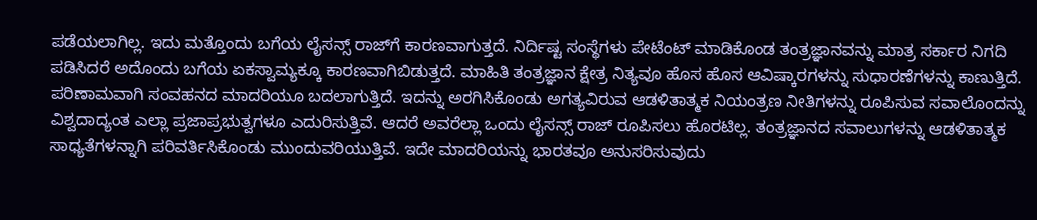ಪಡೆಯಲಾಗಿಲ್ಲ. ಇದು ಮತ್ತೊಂದು ಬಗೆಯ ಲೈಸನ್ಸ್ ರಾಜ್‌ಗೆ ಕಾರಣವಾಗುತ್ತದೆ. ನಿರ್ದಿಷ್ಟ ಸಂಸ್ಥೆಗಳು ಪೇಟೆಂಟ್ ಮಾಡಿಕೊಂಡ ತಂತ್ರಜ್ಞಾನವನ್ನು ಮಾತ್ರ ಸರ್ಕಾರ ನಿಗದಿ ಪಡಿಸಿದರೆ ಅದೊಂದು ಬಗೆಯ ಏಕಸ್ವಾಮ್ಯಕ್ಕೂ ಕಾರಣವಾಗಿಬಿಡುತ್ತದೆ. ಮಾಹಿತಿ ತಂತ್ರಜ್ಞಾನ ಕ್ಷೇತ್ರ ನಿತ್ಯವೂ ಹೊಸ ಹೊಸ ಆವಿಷ್ಕಾರಗಳನ್ನು ಸುಧಾರಣೆಗಳನ್ನು ಕಾಣುತ್ತಿದೆ. ಪರಿಣಾಮವಾಗಿ ಸಂವಹನದ ಮಾದರಿಯೂ ಬದಲಾಗುತ್ತಿದೆ. ಇದನ್ನು ಅರಗಿಸಿಕೊಂಡು ಅಗತ್ಯವಿರುವ ಆಡಳಿತಾತ್ಮಕ ನಿಯಂತ್ರಣ ನೀತಿಗಳನ್ನು ರೂಪಿಸುವ ಸವಾಲೊಂದನ್ನು ವಿಶ್ವದಾದ್ಯಂತ ಎಲ್ಲಾ ಪ್ರಜಾಪ್ರಭುತ್ವಗಳೂ ಎದುರಿಸುತ್ತಿವೆ. ಆದರೆ ಅವರೆಲ್ಲಾ ಒಂದು ಲೈಸನ್ಸ್ ರಾಜ್ ರೂಪಿಸಲು ಹೊರಟಿಲ್ಲ. ತಂತ್ರಜ್ಞಾನದ ಸವಾಲುಗಳನ್ನು ಆಡಳಿತಾತ್ಮಕ ಸಾಧ್ಯತೆಗಳನ್ನಾಗಿ ಪರಿವರ್ತಿಸಿಕೊಂಡು ಮುಂದುವರಿಯುತ್ತಿವೆ. ಇದೇ ಮಾದರಿಯನ್ನು ಭಾರತವೂ ಅನುಸರಿಸುವುದು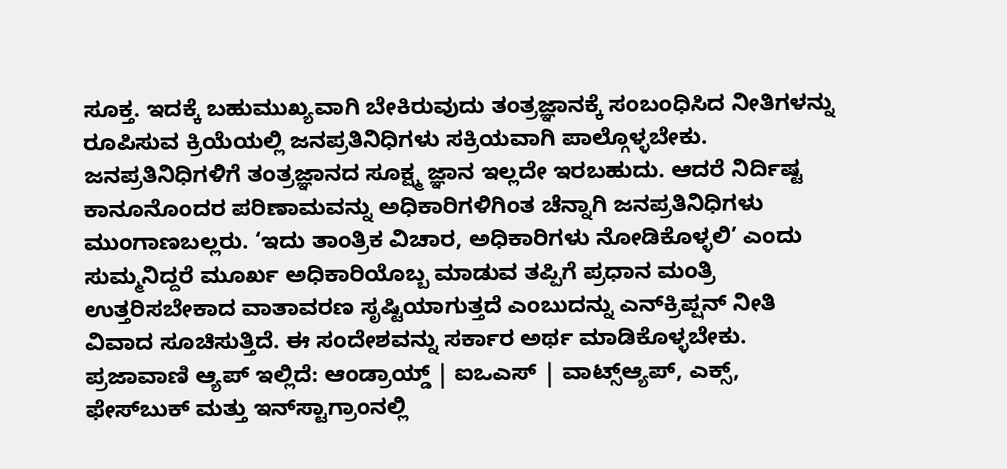ಸೂಕ್ತ. ಇದಕ್ಕೆ ಬಹುಮುಖ್ಯವಾಗಿ ಬೇಕಿರುವುದು ತಂತ್ರಜ್ಞಾನಕ್ಕೆ ಸಂಬಂಧಿಸಿದ ನೀತಿಗಳನ್ನು ರೂಪಿಸುವ ಕ್ರಿಯೆಯಲ್ಲಿ ಜನಪ್ರತಿನಿಧಿಗಳು ಸಕ್ರಿಯವಾಗಿ ಪಾಲ್ಗೊಳ್ಳಬೇಕು. ಜನಪ್ರತಿನಿಧಿಗಳಿಗೆ ತಂತ್ರಜ್ಞಾನದ ಸೂಕ್ಷ್ಮ ಜ್ಞಾನ ಇಲ್ಲದೇ ಇರಬಹುದು. ಆದರೆ ನಿರ್ದಿಷ್ಟ ಕಾನೂನೊಂದರ ಪರಿಣಾಮವನ್ನು ಅಧಿಕಾರಿಗಳಿಗಿಂತ ಚೆನ್ನಾಗಿ ಜನಪ್ರತಿನಿಧಿಗಳು ಮುಂಗಾಣಬಲ್ಲರು. ‘ಇದು ತಾಂತ್ರಿಕ ವಿಚಾರ, ಅಧಿಕಾರಿಗಳು ನೋಡಿಕೊಳ್ಳಲಿ’ ಎಂದು ಸುಮ್ಮನಿದ್ದರೆ ಮೂರ್ಖ ಅಧಿಕಾರಿಯೊಬ್ಬ ಮಾಡುವ ತಪ್ಪಿಗೆ ಪ್ರಧಾನ ಮಂತ್ರಿ ಉತ್ತರಿಸಬೇಕಾದ ವಾತಾವರಣ ಸೃಷ್ಟಿಯಾಗುತ್ತದೆ ಎಂಬುದನ್ನು ಎನ್‌ಕ್ರಿಪ್ಷನ್‌ ನೀತಿ ವಿವಾದ ಸೂಚಿಸುತ್ತಿದೆ. ಈ ಸಂದೇಶವನ್ನು ಸರ್ಕಾರ ಅರ್ಥ ಮಾಡಿಕೊಳ್ಳಬೇಕು. ಪ್ರಜಾವಾಣಿ ಆ್ಯಪ್ ಇಲ್ಲಿದೆ: ಆಂಡ್ರಾಯ್ಡ್ | ಐಒಎಸ್ | ವಾಟ್ಸ್ಆ್ಯಪ್, ಎಕ್ಸ್, ಫೇಸ್‌ಬುಕ್ ಮತ್ತು ಇನ್‌ಸ್ಟಾಗ್ರಾಂನಲ್ಲಿ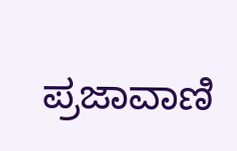ಪ್ರಜಾವಾಣಿ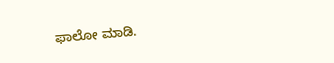ಫಾಲೋ ಮಾಡಿ.